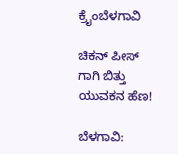ಕ್ರೈಂಬೆಳಗಾವಿ

ಚಿಕನ್ ಪೀಸ್ ಗಾಗಿ ಬಿತ್ತು ಯುವಕನ ಹೆಣ!

ಬೆಳಗಾವಿ: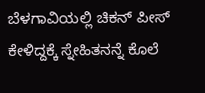ಬೆಳಗಾವಿಯಲ್ಲಿ ಚಿಕನ್ ಪೀಸ್‌ ಕೇಳಿದ್ದಕ್ಕೆ ಸ್ನೇಹಿತನನ್ನೆ ಕೊಲೆ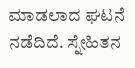ಮಾಡಲಾದ ಘಟನೆ ನಡೆದಿದೆ. ಸ್ನೇಹಿತನ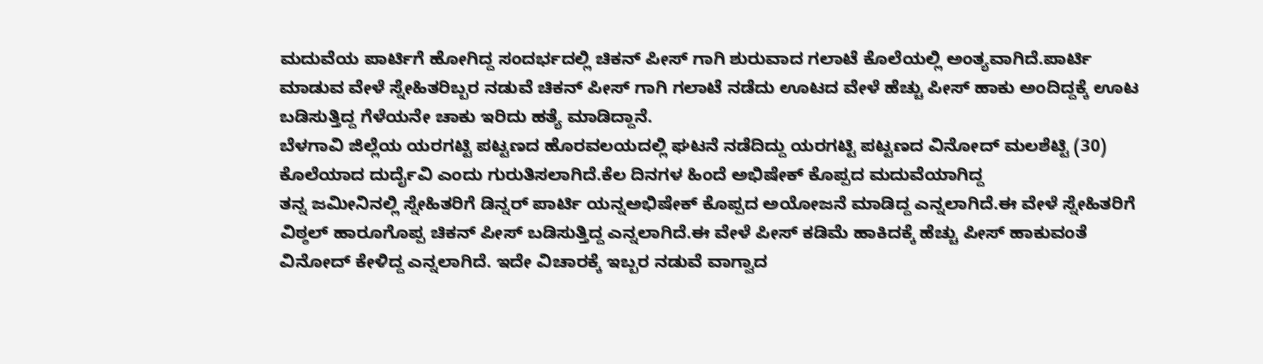ಮದುವೆಯ ಪಾರ್ಟಿಗೆ ಹೋಗಿದ್ದ ಸಂದರ್ಭದಲ್ಲಿ ಚಿಕನ್ ಪೀಸ್ ಗಾಗಿ ಶುರುವಾದ ಗಲಾಟೆ ಕೊಲೆಯಲ್ಲಿ ಅಂತ್ಯವಾಗಿದೆ.ಪಾರ್ಟಿ ಮಾಡುವ ವೇಳೆ ಸ್ನೇಹಿತರಿಬ್ಬರ ನಡುವೆ ಚಿಕನ್ ಪೀಸ್ ಗಾಗಿ ಗಲಾಟೆ ನಡೆದು ಊಟದ ವೇಳೆ ಹೆಚ್ಚು ಪೀಸ್ ಹಾಕು ಅಂದಿದ್ದಕ್ಕೆ ಊಟ ಬಡಿಸುತ್ತಿದ್ದ ಗೆಳೆಯನೇ ಚಾಕು ಇರಿದು ಹತ್ಯೆ ಮಾಡಿದ್ದಾನೆ.
ಬೆಳಗಾವಿ ಜಿಲ್ಲೆಯ ಯರಗಟ್ಟಿ ಪಟ್ಟಣದ ಹೊರವಲಯದಲ್ಲಿ ಘಟನೆ ನಡೆದಿದ್ದು ಯರಗಟ್ಟಿ ಪಟ್ಟಣದ ವಿನೋದ್ ಮಲಶೆಟ್ಟಿ (30) ಕೊಲೆಯಾದ ದುರ್ದೈವಿ ಎಂದು ಗುರುತಿಸಲಾಗಿದೆ.ಕೆಲ ದಿನಗಳ ಹಿಂದೆ ಅಭಿಷೇಕ್ ಕೊಪ್ಪದ ಮದುವೆಯಾಗಿದ್ದ
ತನ್ನ ಜಮೀನಿನಲ್ಲಿ ಸ್ನೇಹಿತರಿಗೆ ಡಿನ್ನರ್ ಪಾರ್ಟಿ ಯನ್ನಅಭಿಷೇಕ್ ಕೊಪ್ಪದ ಅಯೋಜನೆ ಮಾಡಿದ್ದ ಎನ್ನಲಾಗಿದೆ.ಈ ವೇಳೆ ಸ್ನೇಹಿತರಿಗೆ ವಿಠ್ಠಲ್ ‌ಹಾರೂಗೊಪ್ಪ ಚಿಕನ್ ಪೀಸ್ ಬಡಿಸುತ್ತಿದ್ದ ಎನ್ನಲಾಗಿದೆ.ಈ ವೇಳೆ ಪೀಸ್ ಕಡಿಮೆ‌ ಹಾಕಿದಕ್ಕೆ ಹೆಚ್ಚು ಪೀಸ್ ಹಾಕುವಂತೆ ವಿನೋದ್ ಕೇಳಿದ್ದ ಎನ್ನಲಾಗಿದೆ. ಇದೇ ವಿಚಾರಕ್ಕೆ ಇಬ್ಬರ ನಡುವೆ ವಾಗ್ವಾದ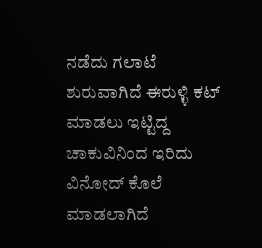ನಡೆದು ಗಲಾಟೆ ಶುರುವಾಗಿದೆ ಈರುಳ್ಳಿ ಕಟ್ ಮಾಡಲು ಇಟ್ಟಿದ್ದ ಚಾಕುವಿನಿಂದ ಇರಿದು ವಿನೋದ್ ಕೊಲೆ ಮಾಡಲಾಗಿದೆ‌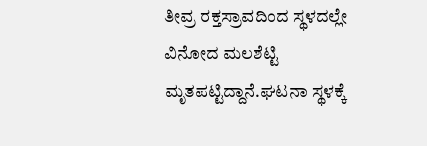ತೀವ್ರ ‌ರಕ್ತಸ್ರಾವದಿಂದ ಸ್ಥಳದಲ್ಲೇ‌‌ ವಿನೋದ ಮಲಶೆಟ್ಟಿ ಮೃತಪಟ್ಟಿದ್ದಾನೆ.ಘಟನಾ ಸ್ಥಳಕ್ಕೆ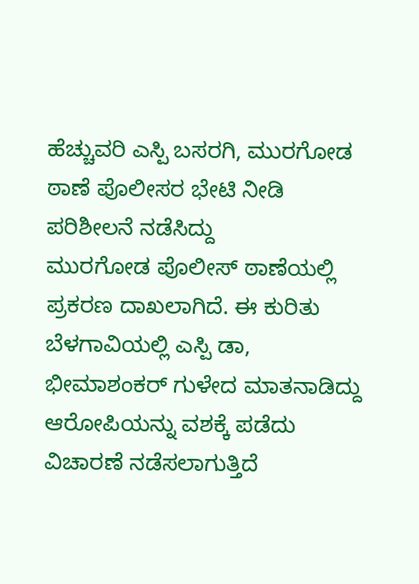ಹೆಚ್ಚುವರಿ ಎಸ್ಪಿ ಬಸರಗಿ, ಮುರಗೋಡ ಠಾಣೆ ‌ಪೊಲೀಸರ ಭೇಟಿ ನೀಡಿ ಪರಿಶೀಲನೆ ನಡೆಸಿದ್ದು
ಮುರಗೋಡ ಪೊಲೀಸ್ ಠಾಣೆಯಲ್ಲಿ ಪ್ರಕರಣ ದಾಖಲಾಗಿದೆ. ಈ ಕುರಿತು ಬೆಳಗಾವಿಯಲ್ಲಿ ಎಸ್ಪಿ ಡಾ, ಭೀಮಾಶಂಕರ್ ಗುಳೇದ ಮಾತನಾಡಿದ್ದು ಆರೋಪಿಯನ್ನು ವಶಕ್ಕೆ ಪಡೆದು ವಿಚಾರಣೆ ‌ನಡೆಸಲಾಗುತ್ತಿದೆ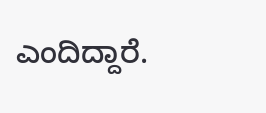ಎಂದಿದ್ದಾರೆ.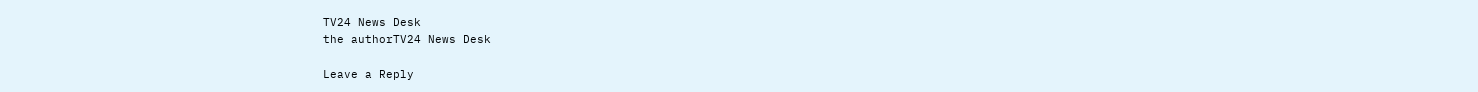TV24 News Desk
the authorTV24 News Desk

Leave a Reply